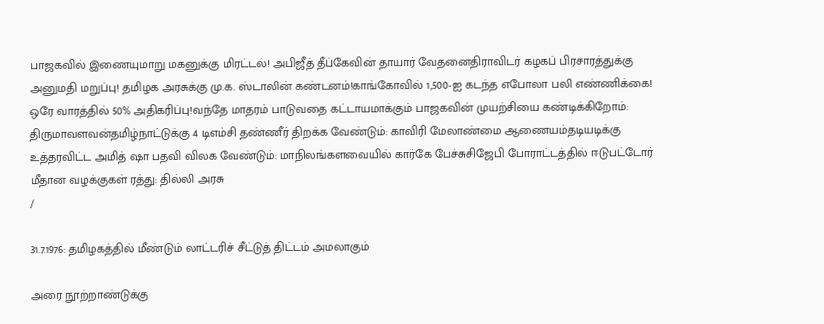பாஜகவில் இணையுமாறு மகனுக்கு மிரட்டல்! அபிஜீத் தீப்கேவின் தாயார் வேதனைதிராவிடர் கழகப் பிரசாரத்துக்கு அனுமதி மறுப்பு! தமிழக அரசுக்கு மு.க. ஸ்டாலின் கண்டனம்!காங்கோவில் 1,500-ஐ கடந்த எபோலா பலி எண்ணிக்கை! ஒரே வாரத்தில் 50% அதிகரிப்பு!வந்தே மாதரம் பாடுவதை கட்டாயமாக்கும் பாஜகவின் முயற்சியை கண்டிக்கிறோம்: திருமாவளவன்தமிழ்நாட்டுக்கு 4 டிஎம்சி தண்ணீர் திறக்க வேண்டும்: காவிரி மேலாண்மை ஆணையம்தடியடிக்கு உத்தரவிட்ட அமித் ஷா பதவி விலக வேண்டும்: மாநிலங்களவையில் கார்கே பேச்சுசிஜேபி போராட்டத்தில் ஈடுபட்டோர் மீதான வழக்குகள் ரத்து: தில்லி அரசு
/

31.7.1976: தமிழகத்தில் மீண்டும் லாட்டரிச் சீட்டுத் திட்டம் அமலாகும்

அரை நூற்றாண்டுக்கு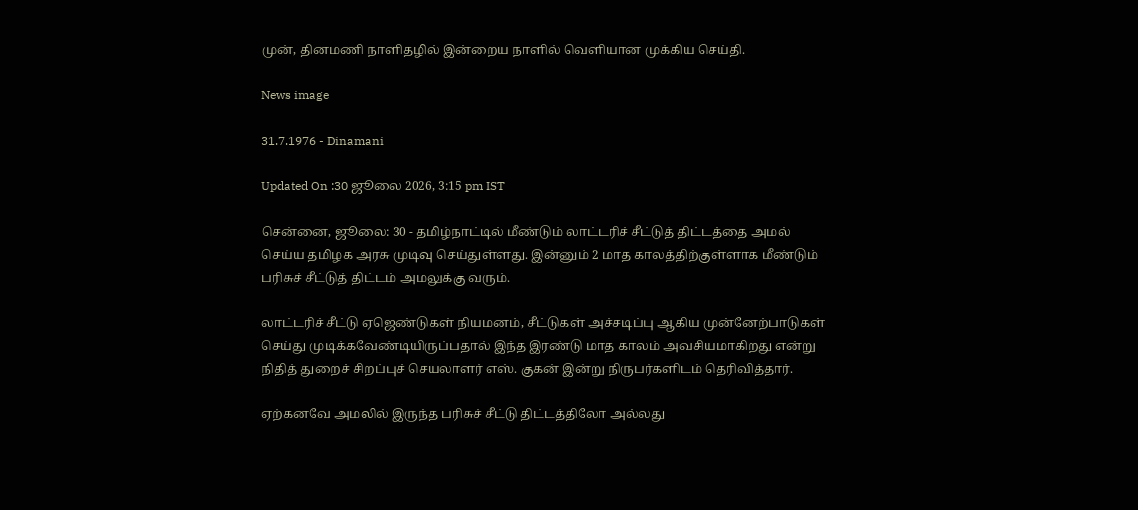முன், தினமணி நாளிதழில் இன்றைய நாளில் வெளியான முக்கிய செய்தி.

News image

31.7.1976 - Dinamani

Updated On :30 ஜூலை 2026, 3:15 pm IST

சென்னை, ஜூலை: 30 - தமிழ்நாட்டில் மீண்டும் லாட்டரிச் சீட்டுத் திட்டத்தை அமல் செய்ய தமிழக அரசு முடிவு செய்துள்ளது. இன்னும் 2 மாத காலத்திற்குள்ளாக மீண்டும் பரிசுச் சீட்டுத் திட்டம் அமலுக்கு வரும்.

லாட்டரிச் சீட்டு ஏஜெண்டுகள் நியமனம், சீட்டுகள் அச்சடிப்பு ஆகிய முன்னேற்பாடுகள் செய்து முடிக்கவேண்டியிருப்பதால் இந்த இரண்டு மாத காலம் அவசியமாகிறது என்று நிதித் துறைச் சிறப்புச் செயலாளர் எஸ். குகன் இன்று நிருபர்களிடம் தெரிவித்தார்.

ஏற்கனவே அமலில் இருந்த பரிசுச் சீட்டு திட்டத்திலோ அல்லது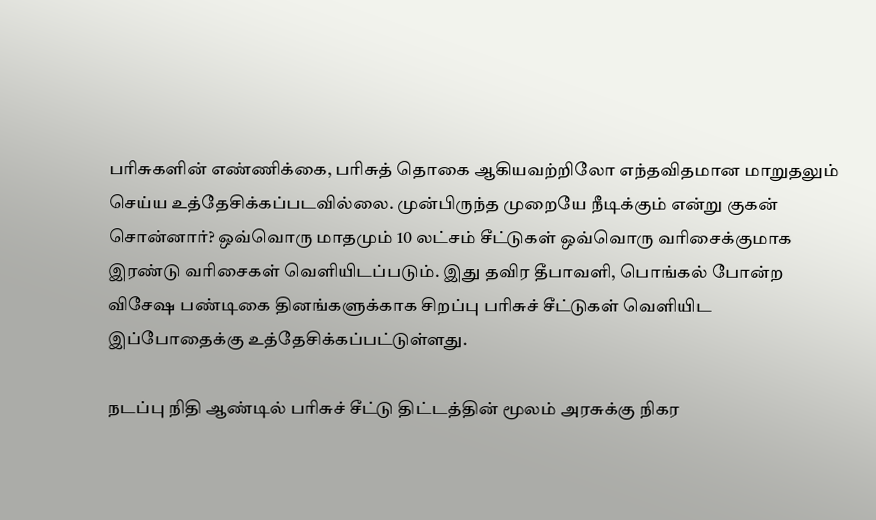பரிசுகளின் எண்ணிக்கை, பரிசுத் தொகை ஆகியவற்றிலோ எந்தவிதமான மாறுதலும் செய்ய உத்தேசிக்கப்படவில்லை. முன்பிருந்த முறையே நீடிக்கும் என்று குகன் சொன்னார்? ஒவ்வொரு மாதமும் 10 லட்சம் சீட்டுகள் ஒவ்வொரு வரிசைக்குமாக இரண்டு வரிசைகள் வெளியிடப்படும். இது தவிர தீபாவளி, பொங்கல் போன்ற விசேஷ பண்டிகை தினங்களுக்காக சிறப்பு பரிசுச் சீட்டுகள் வெளியிட இப்போதைக்கு உத்தேசிக்கப்பட்டுள்ளது.

நடப்பு நிதி ஆண்டில் பரிசுச் சீட்டு திட்டத்தின் மூலம் அரசுக்கு நிகர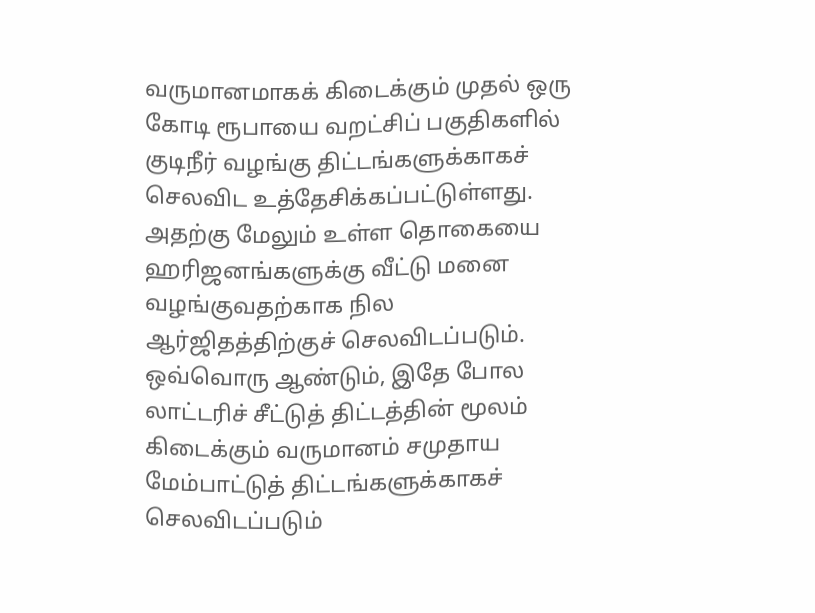வருமானமாகக் கிடைக்கும் முதல் ஒரு கோடி ரூபாயை வறட்சிப் பகுதிகளில் குடிநீர் வழங்கு திட்டங்களுக்காகச் செலவிட உத்தேசிக்கப்பட்டுள்ளது. அதற்கு மேலும் உள்ள தொகையை ஹரிஜனங்களுக்கு வீட்டு மனை வழங்குவதற்காக நில ஆர்ஜிதத்திற்குச் செலவிடப்படும். ஒவ்வொரு ஆண்டும், இதே போல லாட்டரிச் சீட்டுத் திட்டத்தின் மூலம் கிடைக்கும் வருமானம் சமுதாய மேம்பாட்டுத் திட்டங்களுக்காகச் செலவிடப்படும்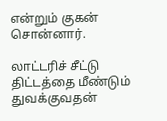என்றும் குகன் சொன்னார்.

லாட்டரிச் சீட்டு திட்டத்தை மீண்டும் துவக்குவதன்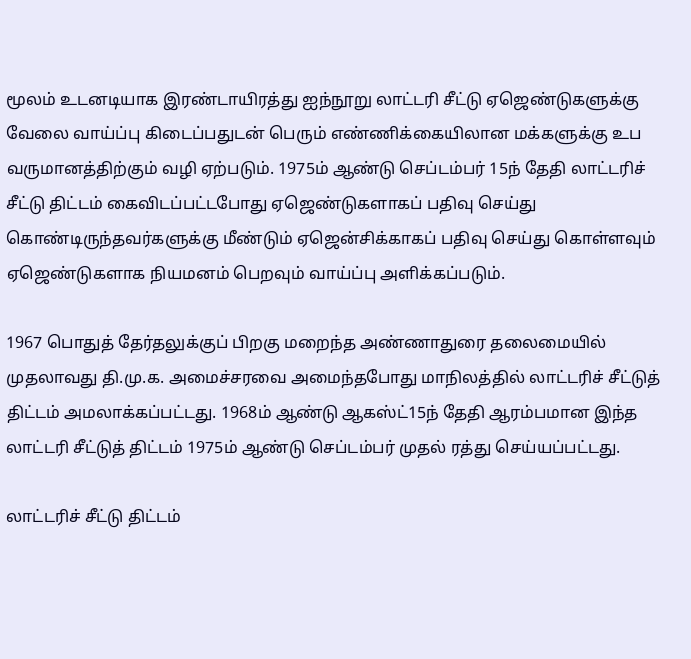மூலம் உடனடியாக இரண்டாயிரத்து ஐந்நூறு லாட்டரி சீட்டு ஏஜெண்டுகளுக்கு வேலை வாய்ப்பு கிடைப்பதுடன் பெரும் எண்ணிக்கையிலான மக்களுக்கு உப வருமானத்திற்கும் வழி ஏற்படும். 1975ம் ஆண்டு செப்டம்பர் 15ந் தேதி லாட்டரிச் சீட்டு திட்டம் கைவிடப்பட்டபோது ஏஜெண்டுகளாகப் பதிவு செய்து கொண்டிருந்தவர்களுக்கு மீண்டும் ஏஜென்சிக்காகப் பதிவு செய்து கொள்ளவும் ஏஜெண்டுகளாக நியமனம் பெறவும் வாய்ப்பு அளிக்கப்படும்.

1967 பொதுத் தேர்தலுக்குப் பிறகு மறைந்த அண்ணாதுரை தலைமையில் முதலாவது தி.மு.க. அமைச்சரவை அமைந்தபோது மாநிலத்தில் லாட்டரிச் சீட்டுத் திட்டம் அமலாக்கப்பட்டது. 1968ம் ஆண்டு ஆகஸ்ட்15ந் தேதி ஆரம்பமான இந்த லாட்டரி சீட்டுத் திட்டம் 1975ம் ஆண்டு செப்டம்பர் முதல் ரத்து செய்யப்பட்டது.

லாட்டரிச் சீட்டு திட்டம்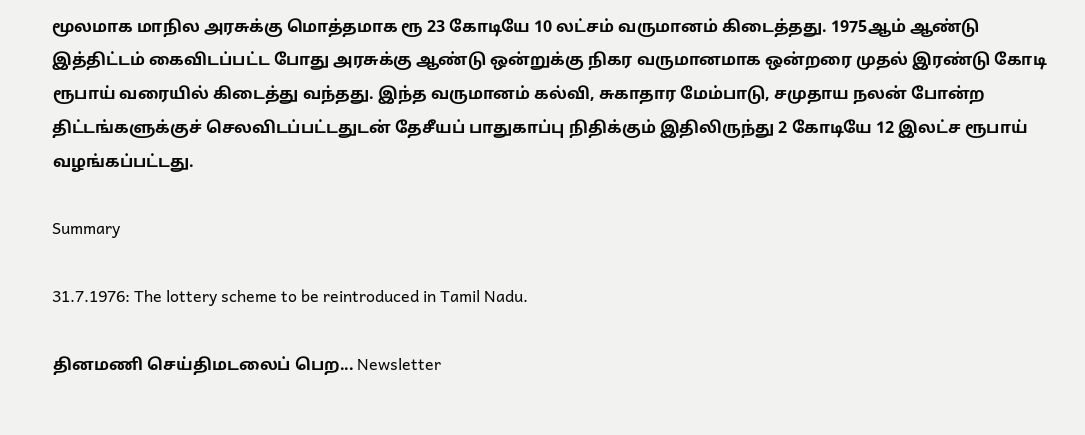மூலமாக மாநில அரசுக்கு மொத்தமாக ரூ 23 கோடியே 10 லட்சம் வருமானம் கிடைத்தது. 1975ஆம் ஆண்டு இத்திட்டம் கைவிடப்பட்ட போது அரசுக்கு ஆண்டு ஒன்றுக்கு நிகர வருமானமாக ஒன்றரை முதல் இரண்டு கோடி ரூபாய் வரையில் கிடைத்து வந்தது. இந்த வருமானம் கல்வி, சுகாதார மேம்பாடு, சமுதாய நலன் போன்ற திட்டங்களுக்குச் செலவிடப்பட்டதுடன் தேசீயப் பாதுகாப்பு நிதிக்கும் இதிலிருந்து 2 கோடியே 12 இலட்ச ரூபாய் வழங்கப்பட்டது.

Summary

31.7.1976: The lottery scheme to be reintroduced in Tamil Nadu.

தினமணி செய்திமடலைப் பெற... Newsletter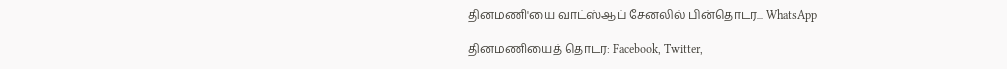தினமணி'யை வாட்ஸ்ஆப் சேனலில் பின்தொடர... WhatsApp

தினமணியைத் தொடர: Facebook, Twitter,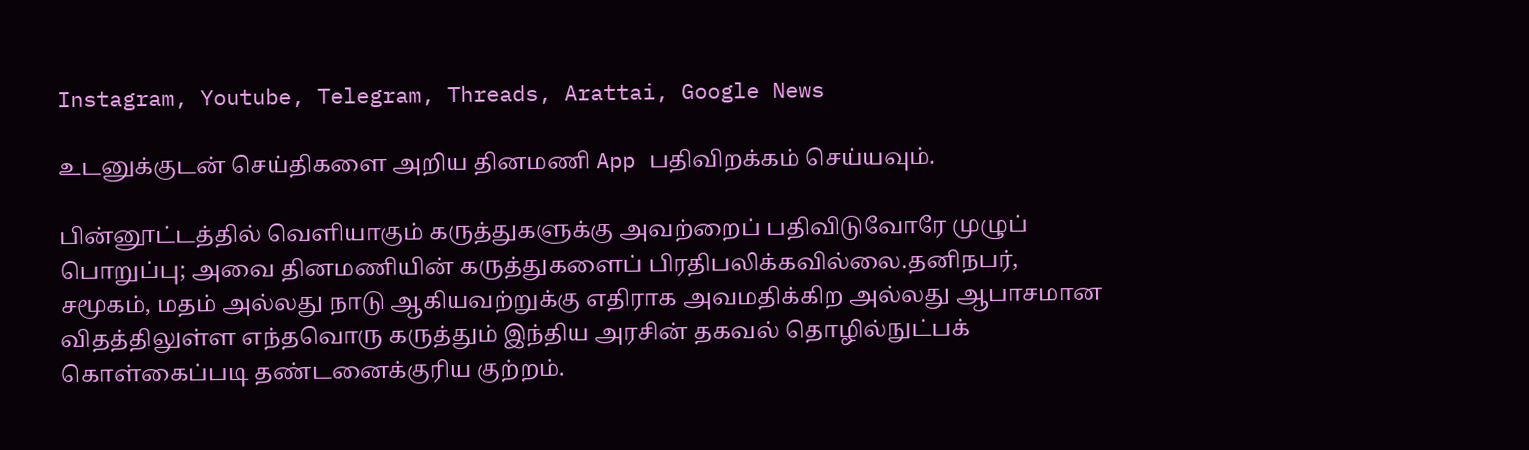Instagram, Youtube, Telegram, Threads, Arattai, Google News

உடனுக்குடன் செய்திகளை அறிய தினமணி App பதிவிறக்கம் செய்யவும்.

பின்னூட்டத்தில் வெளியாகும் கருத்துகளுக்கு அவற்றைப் பதிவிடுவோரே முழுப் பொறுப்பு; அவை தினமணியின் கருத்துகளைப் பிரதிபலிக்கவில்லை.தனிநபர், சமூகம், மதம் அல்லது நாடு ஆகியவற்றுக்கு எதிராக அவமதிக்கிற அல்லது ஆபாசமான விதத்திலுள்ள எந்தவொரு கருத்தும் இந்திய அரசின் தகவல் தொழில்நுட்பக் கொள்கைப்படி தண்டனைக்குரிய குற்றம்.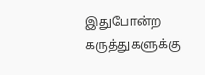இதுபோன்ற கருத்துகளுக்கு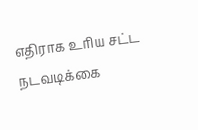எதிராக உரிய சட்ட நடவடிக்கை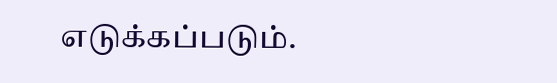எடுக்கப்படும்.